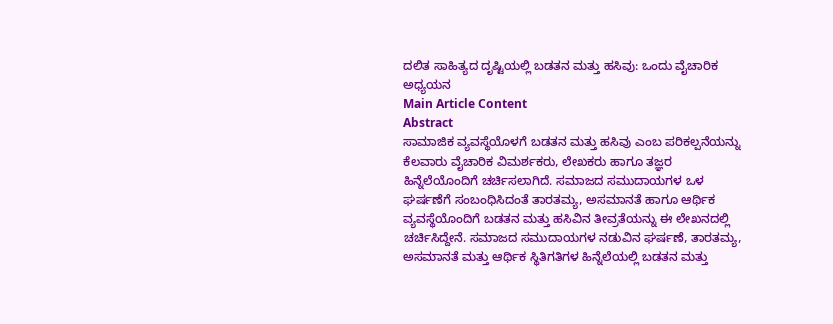ದಲಿತ ಸಾಹಿತ್ಯದ ದೃಷ್ಟಿಯಲ್ಲಿ ಬಡತನ ಮತ್ತು ಹಸಿವು: ಒಂದು ವೈಚಾರಿಕ ಅಧ್ಯಯನ
Main Article Content
Abstract
ಸಾಮಾಜಿಕ ವ್ಯವಸ್ಥೆಯೊಳಗೆ ಬಡತನ ಮತ್ತು ಹಸಿವು ಎಂಬ ಪರಿಕಲ್ಪನೆಯನ್ನು ಕೆಲವಾರು ವೈಚಾರಿಕ ವಿಮರ್ಶಕರು, ಲೇಖಕರು ಹಾಗೂ ತಜ್ಞರ ಹಿನ್ನೆಲೆಯೊಂದಿಗೆ ಚರ್ಚಿಸಲಾಗಿದೆ. ಸಮಾಜದ ಸಮುದಾಯಗಳ ಒಳ ಘರ್ಷಣೆಗೆ ಸಂಬಂಧಿಸಿದಂತೆ ತಾರತಮ್ಯ, ಅಸಮಾನತೆ ಹಾಗೂ ಆರ್ಥಿಕ ವ್ಯವಸ್ಥೆಯೊಂದಿಗೆ ಬಡತನ ಮತ್ತು ಹಸಿವಿನ ತೀವ್ರತೆಯನ್ನು ಈ ಲೇಖನದಲ್ಲಿ ಚರ್ಚಿಸಿದ್ದೇನೆ. ಸಮಾಜದ ಸಮುದಾಯಗಳ ನಡುವಿನ ಘರ್ಷಣೆ, ತಾರತಮ್ಯ, ಅಸಮಾನತೆ ಮತ್ತು ಆರ್ಥಿಕ ಸ್ಥಿತಿಗತಿಗಳ ಹಿನ್ನೆಲೆಯಲ್ಲಿ ಬಡತನ ಮತ್ತು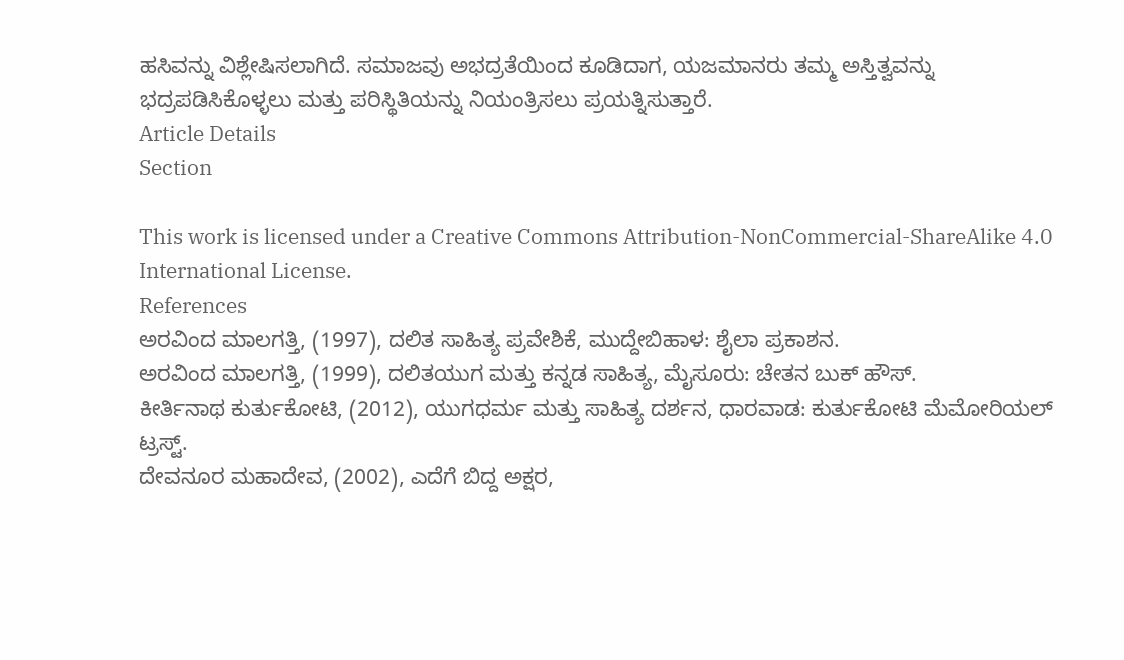ಹಸಿವನ್ನು ವಿಶ್ಲೇಷಿಸಲಾಗಿದೆ. ಸಮಾಜವು ಅಭದ್ರತೆಯಿಂದ ಕೂಡಿದಾಗ, ಯಜಮಾನರು ತಮ್ಮ ಅಸ್ತಿತ್ವವನ್ನು ಭದ್ರಪಡಿಸಿಕೊಳ್ಳಲು ಮತ್ತು ಪರಿಸ್ಥಿತಿಯನ್ನು ನಿಯಂತ್ರಿಸಲು ಪ್ರಯತ್ನಿಸುತ್ತಾರೆ.
Article Details
Section

This work is licensed under a Creative Commons Attribution-NonCommercial-ShareAlike 4.0 International License.
References
ಅರವಿಂದ ಮಾಲಗತ್ತಿ, (1997), ದಲಿತ ಸಾಹಿತ್ಯ ಪ್ರವೇಶಿಕೆ, ಮುದ್ದೇಬಿಹಾಳ: ಶೈಲಾ ಪ್ರಕಾಶನ.
ಅರವಿಂದ ಮಾಲಗತ್ತಿ, (1999), ದಲಿತಯುಗ ಮತ್ತು ಕನ್ನಡ ಸಾಹಿತ್ಯ, ಮೈಸೂರು: ಚೇತನ ಬುಕ್ ಹೌಸ್.
ಕೀರ್ತಿನಾಥ ಕುರ್ತುಕೋಟಿ, (2012), ಯುಗಧರ್ಮ ಮತ್ತು ಸಾಹಿತ್ಯ ದರ್ಶನ, ಧಾರವಾಡ: ಕುರ್ತುಕೋಟಿ ಮೆಮೋರಿಯಲ್ ಟ್ರಸ್ಟ್.
ದೇವನೂರ ಮಹಾದೇವ, (2002), ಎದೆಗೆ ಬಿದ್ದ ಅಕ್ಷರ,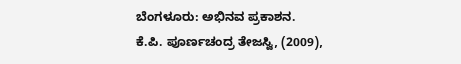ಬೆಂಗಳೂರು: ಅಭಿನವ ಪ್ರಕಾಶನ.
ಕೆ.ಪಿ. ಪೂರ್ಣಚಂದ್ರ ತೇಜಸ್ವಿ, (2009),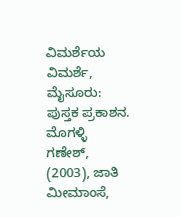ವಿಮರ್ಶೆಯ ವಿಮರ್ಶೆ, ಮೈಸೂರು: ಪುಸ್ತಕ ಪ್ರಕಾಶನ.
ಮೊಗಳ್ಳಿ ಗಣೇಶ್, (2003), ಜಾತಿ ಮೀಮಾಂಸೆ,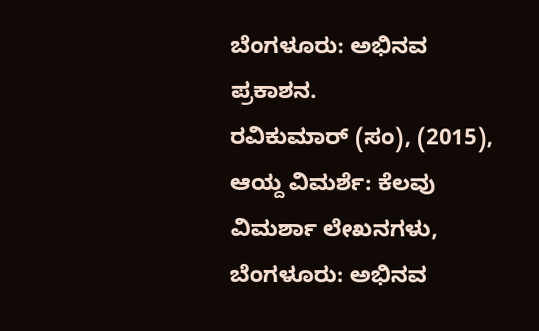ಬೆಂಗಳೂರು: ಅಭಿನವ ಪ್ರಕಾಶನ.
ರವಿಕುಮಾರ್ (ಸಂ), (2015), ಆಯ್ದ ವಿಮರ್ಶೆ: ಕೆಲವು ವಿಮರ್ಶಾ ಲೇಖನಗಳು, ಬೆಂಗಳೂರು: ಅಭಿನವ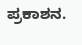ಪ್ರಕಾಶನ.